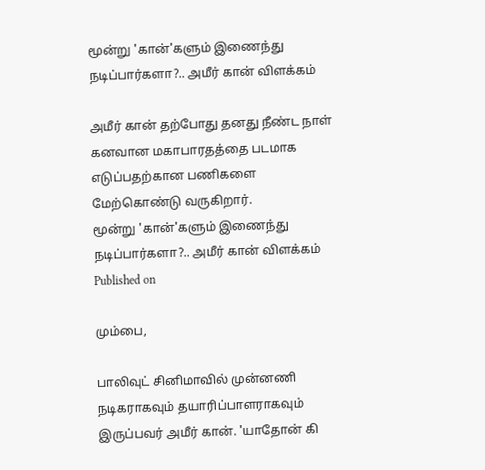மூன்று 'கான்'களும் இணைந்து நடிப்பார்களா?.. அமீர் கான் விளக்கம்

அமீர் கான் தற்போது தனது நீண்ட நாள் கனவான மகாபாரதத்தை படமாக எடுப்பதற்கான பணிகளை மேற்கொண்டு வருகிறார்.
மூன்று 'கான்'களும் இணைந்து நடிப்பார்களா?.. அமீர் கான் விளக்கம்
Published on

மும்பை,

பாலிவுட் சினிமாவில் முன்னணி நடிகராகவும் தயாரிப்பாளராகவும் இருப்பவர் அமீர் கான். 'யாதோன் கி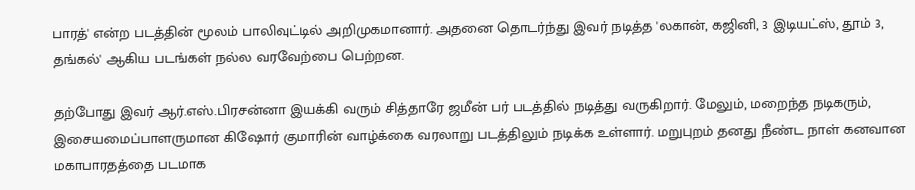பாரத்' என்ற படத்தின் மூலம் பாலிவுட்டில் அறிமுகமானார். அதனை தொடர்ந்து இவர் நடித்த 'லகான், கஜினி, 3 இடியட்ஸ், தூம் 3, தங்கல்' ஆகிய படங்கள் நல்ல வரவேற்பை பெற்றன.

தற்போது இவர் ஆர்.எஸ்.பிரசன்னா இயக்கி வரும் சித்தாரே ஜமீன் பர் படத்தில் நடித்து வருகிறார். மேலும், மறைந்த நடிகரும், இசையமைப்பாளருமான கிஷோர் குமாரின் வாழ்க்கை வரலாறு படத்திலும் நடிக்க உள்ளார். மறுபுறம் தனது நீண்ட நாள் கனவான மகாபாரதத்தை படமாக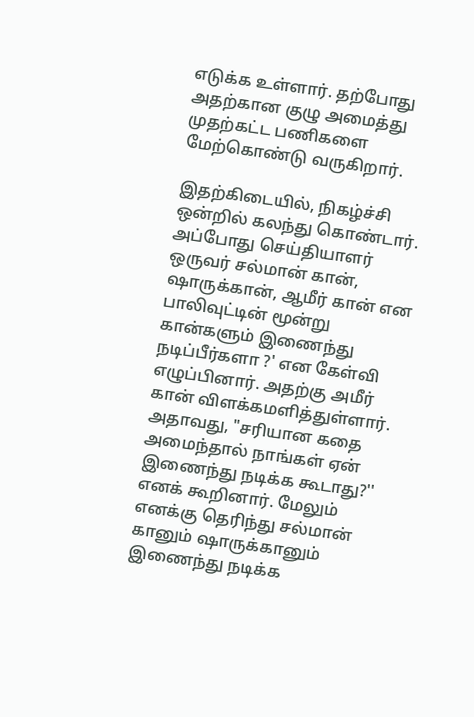எடுக்க உள்ளார். தற்போது அதற்கான குழு அமைத்து முதற்கட்ட பணிகளை மேற்கொண்டு வருகிறார்.

இதற்கிடையில், நிகழ்ச்சி ஒன்றில் கலந்து கொண்டார். அப்போது செய்தியாளர் ஒருவர் சல்மான் கான், ஷாருக்கான், ஆமீர் கான் என பாலிவுட்டின் மூன்று கான்களும் இணைந்து நடிப்பீர்களா ?' என கேள்வி எழுப்பினார். அதற்கு அமீர் கான் விளக்கமளித்துள்ளார். அதாவது, "சரியான கதை அமைந்தால் நாங்கள் ஏன் இணைந்து நடிக்க கூடாது?'' எனக் கூறினார். மேலும் எனக்கு தெரிந்து சல்மான் கானும் ஷாருக்கானும் இணைந்து நடிக்க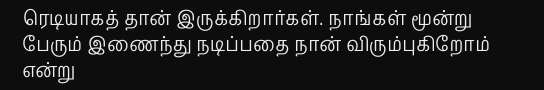ரெடியாகத் தான் இருக்கிறார்கள். நாங்கள் மூன்று பேரும் இணைந்து நடிப்பதை நான் விரும்புகிறோம் என்று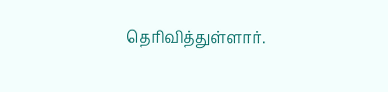தெரிவித்துள்ளார்.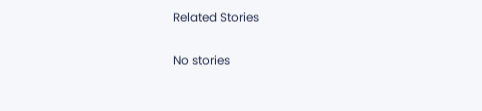Related Stories

No stories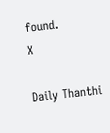found.
X

Daily Thanthi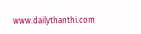www.dailythanthi.com